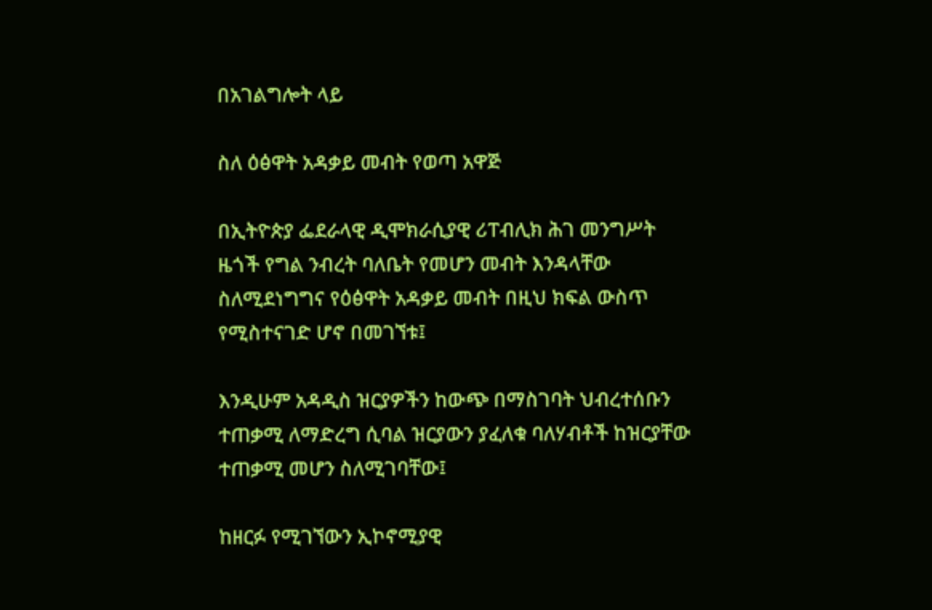በአገልግሎት ላይ

ስለ ዕፅዋት አዳቃይ መብት የወጣ አዋጅ

በኢትዮጵያ ፌደራላዊ ዲሞክራሲያዊ ሪፐብሊክ ሕገ መንግሥት ዜጎች የግል ንብረት ባለቤት የመሆን መብት እንዳላቸው ስለሚደነግግና የዕፅዋት አዳቃይ መብት በዚህ ክፍል ውስጥ የሚስተናገድ ሆኖ በመገኘቱ፤

እንዲሁም አዳዲስ ዝርያዎችን ከውጭ በማስገባት ህብረተሰቡን ተጠቃሚ ለማድረግ ሲባል ዝርያውን ያፈለቁ ባለሃብቶች ከዝርያቸው ተጠቃሚ መሆን ስለሚገባቸው፤

ከዘርፉ የሚገኘውን ኢኮኖሚያዊ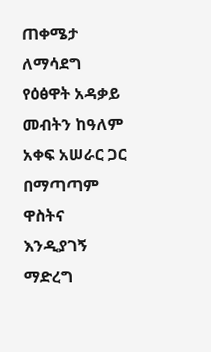ጠቀሜታ ለማሳደግ የዕፅዋት አዳቃይ መብትን ከዓለም አቀፍ አሠራር ጋር በማጣጣም ዋስትና እንዲያገኝ ማድረግ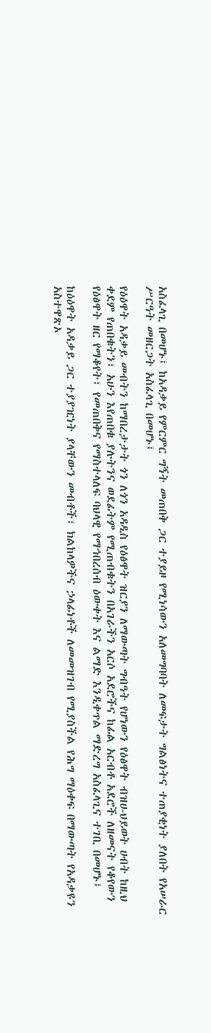አስፈላጊ በመሆኑ፤ ከአዳቃይ የምርምር ግኝት መጠበቅ ጋር ተያይዞ የሚነሳውን አለመግባባት ለመፍታት ግልፅነትና ተጠያቂነት ያለበት የአሠራር ሥርዓት መዘርጋት አስፈላጊ በመሆኑ፤

የዕዕዋት አዳቃይ መብትን ከማበረታታት ጎን ለጎን አዳዲስ የዕፅዋት ዝርያን ለማውጣት ግብዓት የሆነውን የዕፅዋት ብዝሀ-ህይወት ሀብት ከዚህ ቀደም የጠበቁትን፣ አሁን እየጠበቁ ያሉትንና ወደፊትም የሚጠብቁትን በአገራችን አርሶ አደሮችና ከፊል አርብቶ አደሮች ለዘመናት የቆየውን የዕፅዋት ዘር የማቆየት፣ የመጠበቅና የማስተላለፍ ባህላዊ የማኅበረሰብ ዕውቀት እና ልማድ እንዲቀጥል ማድረግ አስፈላጊና ተገቢ በመሆኑ፤

ከዕዕዋት አዳቃይ ጋር ተያያዢነት ያላቸውን መብቶች፣ ክልከላዎችና ኃላፊነቶች ለመመዝገብ የሚያስችል የሕግ ማዕቀፍ በማውጣት የአዳቃዩን አስተዋጽኦ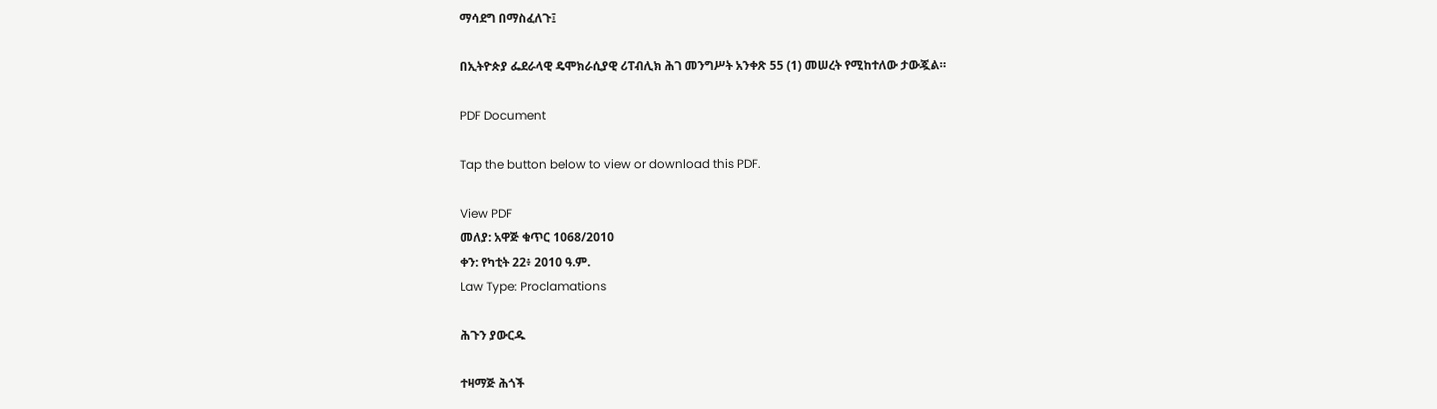ማሳደግ በማስፈለጉ፤

በኢትዮጵያ ፌደራላዊ ዴሞክራሲያዊ ሪፐብሊክ ሕገ መንግሥት አንቀጽ 55 (1) መሠረት የሚከተለው ታውጇል።

PDF Document

Tap the button below to view or download this PDF.

View PDF
መለያ: አዋጅ ቁጥር 1068/2010
ቀን: የካቲት 22፥ 2010 ዓ.ም.
Law Type: Proclamations

ሕጉን ያውርዱ

ተዛማጅ ሕጎች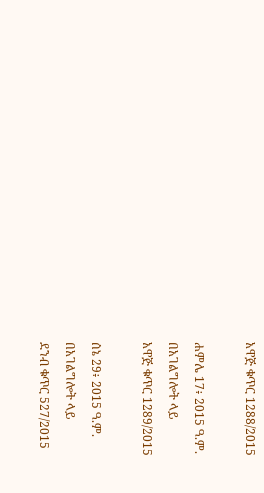አዋጅ ቁጥር 1288/2015

ሐምሌ 17፥ 2015 ዓ.ም.
በአገልግሎት ላይ
አዋጅ ቁጥር 1289/2015

ሰኔ 29፥ 2015 ዓ.ም.
በአገልግሎት ላይ
ደንብ ቁጥር 527/2015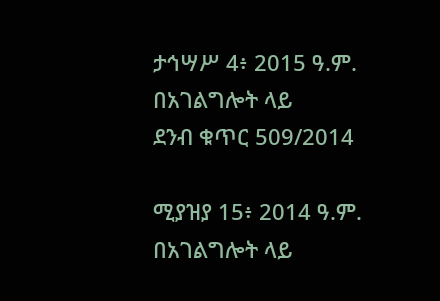ታኅሣሥ 4፥ 2015 ዓ.ም.
በአገልግሎት ላይ
ደንብ ቁጥር 509/2014

ሚያዝያ 15፥ 2014 ዓ.ም.
በአገልግሎት ላይ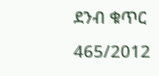ደንብ ቁጥር 465/2012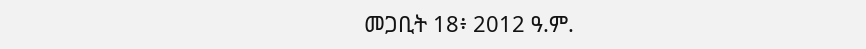መጋቢት 18፥ 2012 ዓ.ም.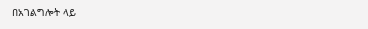በአገልግሎት ላይ